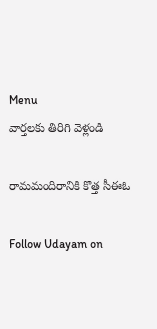Menu
వార్తలకు తిరిగి వెళ్లండి

రామమందిరానికి కొత్త సీఈఓ

Follow Udayam on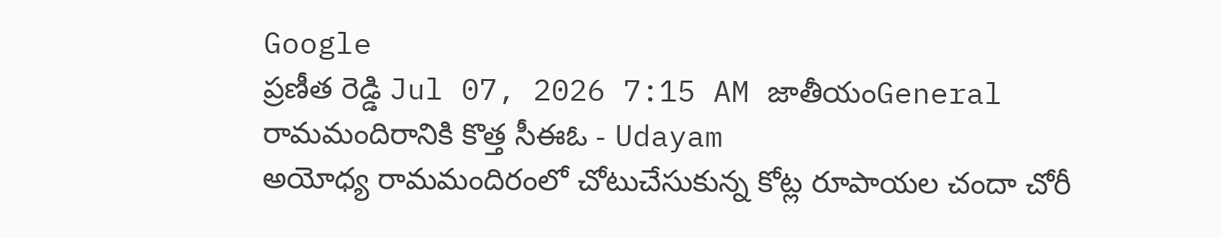Google
ప్రణీత రెడ్డి Jul 07, 2026 7:15 AM జాతీయంGeneral
రామమందిరానికి కొత్త సీఈఓ - Udayam
అయోధ్య రామమందిరంలో చోటుచేసుకున్న కోట్ల రూపాయల చందా చోరీ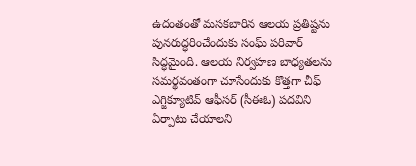ఉదంతంతో మసకబారిన ఆలయ ప్రతిష్టను పునరుద్ధరించేందుకు సంఘ్ పరివార్ సిద్ధమైంది. ఆలయ నిర్వహణ బాధ్యతలను సమర్థవంతంగా చూసేందుకు కొత్తగా చీఫ్ ఎగ్జిక్యూటివ్ ఆఫీసర్ (సీఈఓ) పదవిని ఏర్పాటు చేయాలని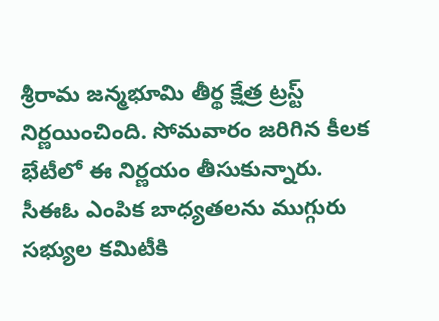శ్రీరామ జన్మభూమి తీర్థ క్షేత్ర ట్రస్ట్ నిర్ణయించింది. సోమవారం జరిగిన కీలక భేటీలో ఈ నిర్ణయం తీసుకున్నారు. సీఈఓ ఎంపిక బాధ్యతలను ముగ్గురు సభ్యుల కమిటీకి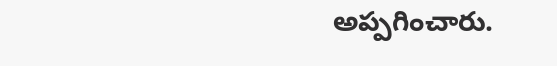అప్పగించారు.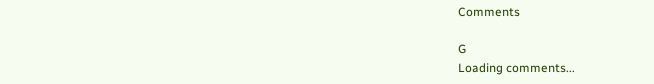Comments

G
Loading comments...